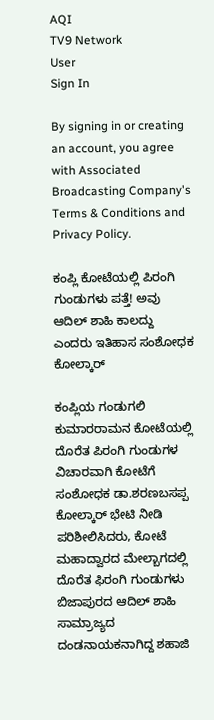AQI
TV9 Network
User
Sign In

By signing in or creating an account, you agree with Associated Broadcasting Company's Terms & Conditions and Privacy Policy.

ಕಂಪ್ಲಿ ಕೋಟೆಯಲ್ಲಿ ಪಿರಂಗಿ ಗುಂಡುಗಳು ಪತ್ತೆ! ಅವು ಆದಿಲ್ ಶಾಹಿ ಕಾಲದ್ದು ಎಂದರು ಇತಿಹಾಸ ಸಂಶೋಧಕ ಕೋಲ್ಕಾರ್

ಕಂಪ್ಲಿಯ ಗಂಡುಗಲಿ ಕುಮಾರರಾಮನ ಕೋಟೆಯಲ್ಲಿ ದೊರೆತ ಪಿರಂಗಿ ಗುಂಡುಗಳ ವಿಚಾರವಾಗಿ ಕೋಟೆಗೆ ಸಂಶೋಧಕ ಡಾ.ಶರಣಬಸಪ್ಪ ಕೋಲ್ಕಾರ್ ಭೇಟಿ ನೀಡಿ ಪರಿಶೀಲಿಸಿದರು, ಕೋಟೆ ಮಹಾದ್ವಾರದ ಮೇಲ್ಬಾಗದಲ್ಲಿ ದೊರೆತ ಫಿರಂಗಿ ಗುಂಡುಗಳು ಬಿಜಾಪುರದ ಆದಿಲ್ ಶಾಹಿ ಸಾಮ್ರಾಜ್ಯದ ದಂಡನಾಯಕನಾಗಿದ್ದ ಶಹಾಜಿ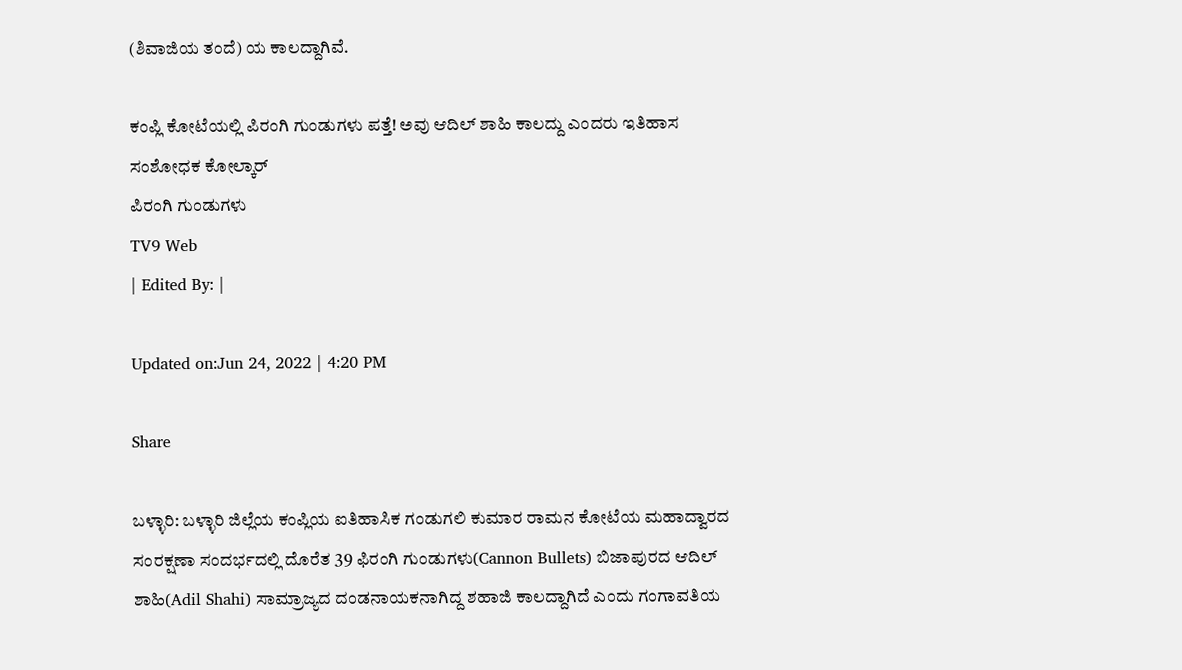(ಶಿವಾಜಿಯ ತಂದೆ) ಯ ಕಾಲದ್ದಾಗಿವೆ.

ಕಂಪ್ಲಿ ಕೋಟೆಯಲ್ಲಿ ಪಿರಂಗಿ ಗುಂಡುಗಳು ಪತ್ತೆ! ಅವು ಆದಿಲ್ ಶಾಹಿ ಕಾಲದ್ದು ಎಂದರು ಇತಿಹಾಸ ಸಂಶೋಧಕ ಕೋಲ್ಕಾರ್
ಪಿರಂಗಿ ಗುಂಡುಗಳು
TV9 Web
| Edited By: |

Updated on:Jun 24, 2022 | 4:20 PM

Share

ಬಳ್ಳಾರಿ: ಬಳ್ಳಾರಿ ಜಿಲ್ಲೆಯ ಕಂಪ್ಲಿಯ ಐತಿಹಾಸಿಕ ಗಂಡುಗಲಿ ಕುಮಾರ ರಾಮನ ಕೋಟೆಯ ಮಹಾದ್ವಾರದ ಸಂರಕ್ಷಣಾ ಸಂದರ್ಭದಲ್ಲಿ ದೊರೆತ 39 ಫಿರಂಗಿ ಗುಂಡುಗಳು(Cannon Bullets) ಬಿಜಾಪುರದ ಆದಿಲ್ ಶಾಹಿ(Adil Shahi) ಸಾಮ್ರಾಜ್ಯದ ದಂಡನಾಯಕನಾಗಿದ್ದ ಶಹಾಜಿ ಕಾಲದ್ದಾಗಿದೆ ಎಂದು ಗಂಗಾವತಿಯ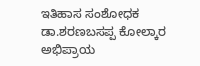ಇತಿಹಾಸ ಸಂಶೋಧಕ ಡಾ.ಶರಣಬಸಪ್ಪ ಕೋಲ್ಕಾರ ಅಭಿಪ್ರಾಯ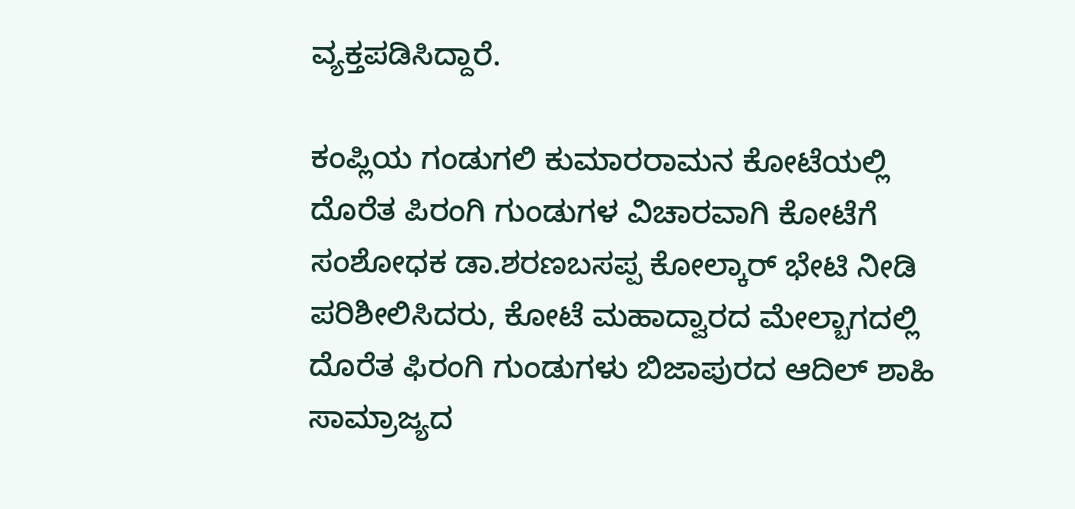ವ್ಯಕ್ತಪಡಿಸಿದ್ದಾರೆ.

ಕಂಪ್ಲಿಯ ಗಂಡುಗಲಿ ಕುಮಾರರಾಮನ ಕೋಟೆಯಲ್ಲಿ ದೊರೆತ ಪಿರಂಗಿ ಗುಂಡುಗಳ ವಿಚಾರವಾಗಿ ಕೋಟೆಗೆ ಸಂಶೋಧಕ ಡಾ.ಶರಣಬಸಪ್ಪ ಕೋಲ್ಕಾರ್ ಭೇಟಿ ನೀಡಿ ಪರಿಶೀಲಿಸಿದರು, ಕೋಟೆ ಮಹಾದ್ವಾರದ ಮೇಲ್ಬಾಗದಲ್ಲಿ ದೊರೆತ ಫಿರಂಗಿ ಗುಂಡುಗಳು ಬಿಜಾಪುರದ ಆದಿಲ್ ಶಾಹಿ ಸಾಮ್ರಾಜ್ಯದ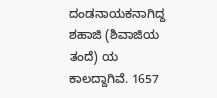ದಂಡನಾಯಕನಾಗಿದ್ದ ಶಹಾಜಿ (ಶಿವಾಜಿಯ ತಂದೆ) ಯ ಕಾಲದ್ದಾಗಿವೆ. 1657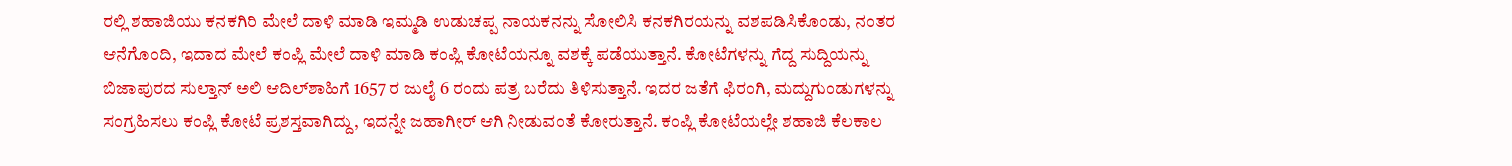ರಲ್ಲಿ ಶಹಾಜಿಯು ಕನಕಗಿರಿ ಮೇಲೆ ದಾಳಿ ಮಾಡಿ ಇಮ್ಮಡಿ ಉಡುಚಪ್ಪ ನಾಯಕನನ್ನು ಸೋಲಿಸಿ ಕನಕಗಿರಯನ್ನು ವಶಪಡಿಸಿಕೊಂಡು, ನಂತರ ಆನೆಗೊಂದಿ, ಇದಾದ ಮೇಲೆ ಕಂಪ್ಲಿ ಮೇಲೆ ದಾಳಿ ಮಾಡಿ ಕಂಪ್ಲಿ ಕೋಟೆಯನ್ನೂ ವಶಕ್ಕೆ ಪಡೆಯುತ್ತಾನೆ. ಕೋಟೆಗಳನ್ನು ಗೆದ್ದ ಸುದ್ದಿಯನ್ನು ಬಿಜಾಪುರದ ಸುಲ್ತಾನ್ ಅಲಿ ಆದಿಲ್‌ಶಾಹಿಗೆ 1657 ರ ಜುಲೈ 6 ರಂದು ಪತ್ರ ಬರೆದು ತಿಳಿಸುತ್ತಾನೆ. ಇದರ ಜತೆಗೆ ಫಿರಂಗಿ, ಮದ್ದುಗುಂಡುಗಳನ್ನು ಸಂಗ್ರಹಿಸಲು ಕಂಪ್ಲಿ ಕೋಟೆ ಪ್ರಶಸ್ತವಾಗಿದ್ದು, ಇದನ್ನೇ ಜಹಾಗೀರ್ ಆಗಿ ನೀಡುವಂತೆ ಕೋರುತ್ತಾನೆ. ಕಂಪ್ಲಿ ಕೋಟೆಯಲ್ಲೇ ಶಹಾಜಿ ಕೆಲಕಾಲ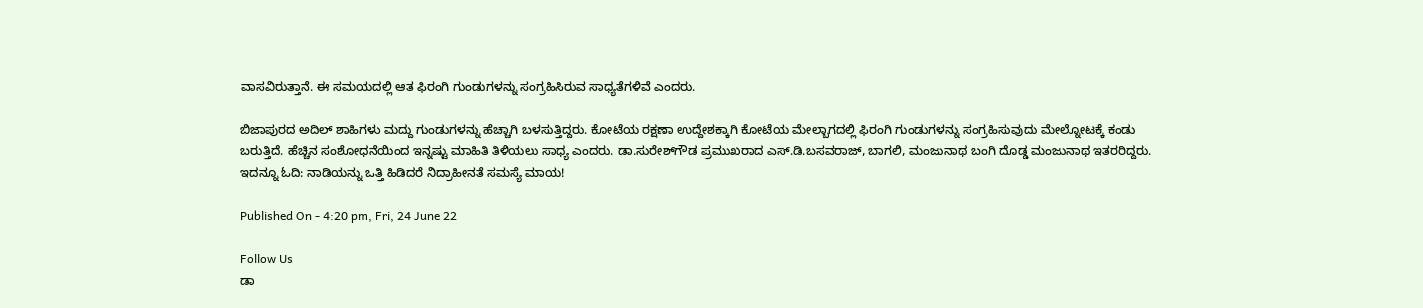ವಾಸವಿರುತ್ತಾನೆ. ಈ ಸಮಯದಲ್ಲಿ ಆತ ಫಿರಂಗಿ ಗುಂಡುಗಳನ್ನು ಸಂಗ್ರಹಿಸಿರುವ ಸಾಧ್ಯತೆಗಳಿವೆ ಎಂದರು.

ಬಿಜಾಪುರದ ಅದಿಲ್ ಶಾಹಿಗಳು ಮದ್ದು ಗುಂಡುಗಳನ್ನು ಹೆಚ್ಚಾಗಿ ಬಳಸುತ್ತಿದ್ದರು. ಕೋಟೆಯ ರಕ್ಷಣಾ ಉದ್ದೇಶಕ್ಕಾಗಿ ಕೋಟೆಯ ಮೇಲ್ಬಾಗದಲ್ಲಿ ಫಿರಂಗಿ ಗುಂಡುಗಳನ್ನು ಸಂಗ್ರಹಿಸುವುದು ಮೇಲ್ನೋಟಕ್ಕೆ ಕಂಡು ಬರುತ್ತಿದೆ. ಹೆಚ್ಚಿನ ಸಂಶೋಧನೆಯಿಂದ ಇನ್ನಷ್ಟು ಮಾಹಿತಿ ತಿಳಿಯಲು ಸಾಧ್ಯ ಎಂದರು. ಡಾ.ಸುರೇಶ್‌ಗೌಡ ಪ್ರಮುಖರಾದ ಎಸ್.ಡಿ.ಬಸವರಾಜ್, ಬಾಗಲಿ, ಮಂಜುನಾಥ ಬಂಗಿ ದೊಡ್ಡ ಮಂಜುನಾಥ ಇತರರಿದ್ದರು. ಇದನ್ನೂ ಓದಿ: ನಾಡಿಯನ್ನು ಒತ್ತಿ ಹಿಡಿದರೆ ನಿದ್ರಾಹೀನತೆ ಸಮಸ್ಯೆ ಮಾಯ!

Published On - 4:20 pm, Fri, 24 June 22

Follow Us
ಡಾ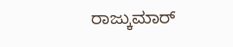ರಾಜ್ಕುಮಾರ್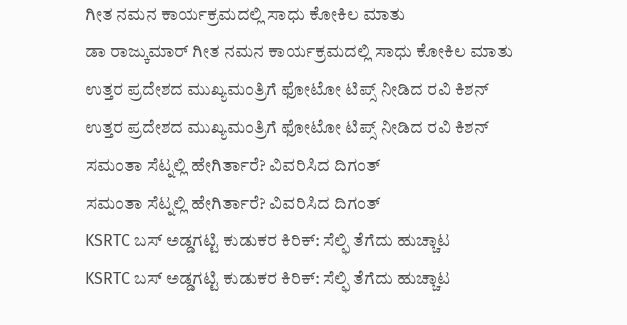ಗೀತ ನಮನ ಕಾರ್ಯಕ್ರಮದಲ್ಲಿ ಸಾಧು ಕೋಕಿಲ ಮಾತು
ಡಾ ರಾಜ್ಕುಮಾರ್ ಗೀತ ನಮನ ಕಾರ್ಯಕ್ರಮದಲ್ಲಿ ಸಾಧು ಕೋಕಿಲ ಮಾತು
ಉತ್ತರ ಪ್ರದೇಶದ ಮುಖ್ಯಮಂತ್ರಿಗೆ ಫೋಟೋ ಟಿಪ್ಸ್ ನೀಡಿದ ರವಿ ಕಿಶನ್
ಉತ್ತರ ಪ್ರದೇಶದ ಮುಖ್ಯಮಂತ್ರಿಗೆ ಫೋಟೋ ಟಿಪ್ಸ್ ನೀಡಿದ ರವಿ ಕಿಶನ್
ಸಮಂತಾ ಸೆಟ್ನಲ್ಲಿ ಹೇಗಿರ್ತಾರೆ? ವಿವರಿಸಿದ ದಿಗಂತ್
ಸಮಂತಾ ಸೆಟ್ನಲ್ಲಿ ಹೇಗಿರ್ತಾರೆ? ವಿವರಿಸಿದ ದಿಗಂತ್
KSRTC ಬಸ್ ಅಡ್ಡಗಟ್ಟಿ ಕುಡುಕರ ಕಿರಿಕ್: ಸೆಲ್ಫಿ ತೆಗೆದು ಹುಚ್ಚಾಟ
KSRTC ಬಸ್ ಅಡ್ಡಗಟ್ಟಿ ಕುಡುಕರ ಕಿರಿಕ್: ಸೆಲ್ಫಿ ತೆಗೆದು ಹುಚ್ಚಾಟ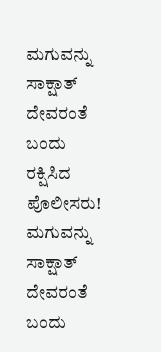ಮಗುವನ್ನು ಸಾಕ್ಷಾತ್ ದೇವರಂತೆ ಬಂದು ರಕ್ಷಿಸಿದ ಪೊಲೀಸರು!
ಮಗುವನ್ನು ಸಾಕ್ಷಾತ್ ದೇವರಂತೆ ಬಂದು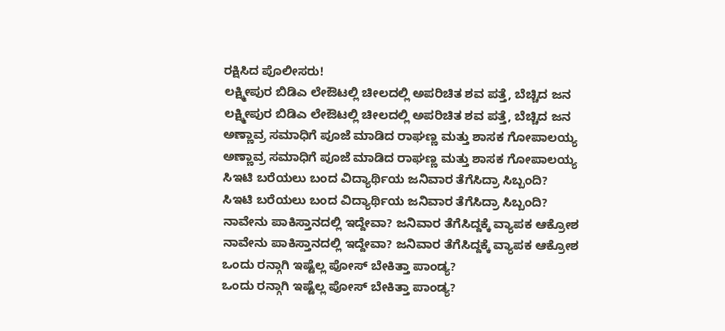ರಕ್ಷಿಸಿದ ಪೊಲೀಸರು!
ಲಕ್ಷ್ಮೀಪುರ ಬಿಡಿಎ ಲೇಔಟಲ್ಲಿ ಚೀಲದಲ್ಲಿ ಅಪರಿಚಿತ ಶವ ಪತ್ತೆ, ಬೆಚ್ಚಿದ ಜನ
ಲಕ್ಷ್ಮೀಪುರ ಬಿಡಿಎ ಲೇಔಟಲ್ಲಿ ಚೀಲದಲ್ಲಿ ಅಪರಿಚಿತ ಶವ ಪತ್ತೆ, ಬೆಚ್ಚಿದ ಜನ
ಅಣ್ಣಾವ್ರ ಸಮಾಧಿಗೆ ಪೂಜೆ ಮಾಡಿದ ರಾಘಣ್ಣ ಮತ್ತು ಶಾಸಕ ಗೋಪಾಲಯ್ಯ
ಅಣ್ಣಾವ್ರ ಸಮಾಧಿಗೆ ಪೂಜೆ ಮಾಡಿದ ರಾಘಣ್ಣ ಮತ್ತು ಶಾಸಕ ಗೋಪಾಲಯ್ಯ
ಸಿಇಟಿ ಬರೆಯಲು ಬಂದ ವಿದ್ಯಾರ್ಥಿಯ ಜನಿವಾರ ತೆಗೆಸಿದ್ರಾ ಸಿಬ್ಬಂದಿ?
ಸಿಇಟಿ ಬರೆಯಲು ಬಂದ ವಿದ್ಯಾರ್ಥಿಯ ಜನಿವಾರ ತೆಗೆಸಿದ್ರಾ ಸಿಬ್ಬಂದಿ?
ನಾವೇನು ಪಾಕಿಸ್ತಾನದಲ್ಲಿ ಇದ್ದೇವಾ? ಜನಿವಾರ ತೆಗೆಸಿದ್ದಕ್ಕೆ ವ್ಯಾಪಕ ಆಕ್ರೋಶ
ನಾವೇನು ಪಾಕಿಸ್ತಾನದಲ್ಲಿ ಇದ್ದೇವಾ? ಜನಿವಾರ ತೆಗೆಸಿದ್ದಕ್ಕೆ ವ್ಯಾಪಕ ಆಕ್ರೋಶ
ಒಂದು ರನ್ಗಾಗಿ ಇಷ್ಟೆಲ್ಲ ಪೋಸ್ ಬೇಕಿತ್ತಾ ಪಾಂಡ್ಯ?
ಒಂದು ರನ್ಗಾಗಿ ಇಷ್ಟೆಲ್ಲ ಪೋಸ್ ಬೇಕಿತ್ತಾ ಪಾಂಡ್ಯ?